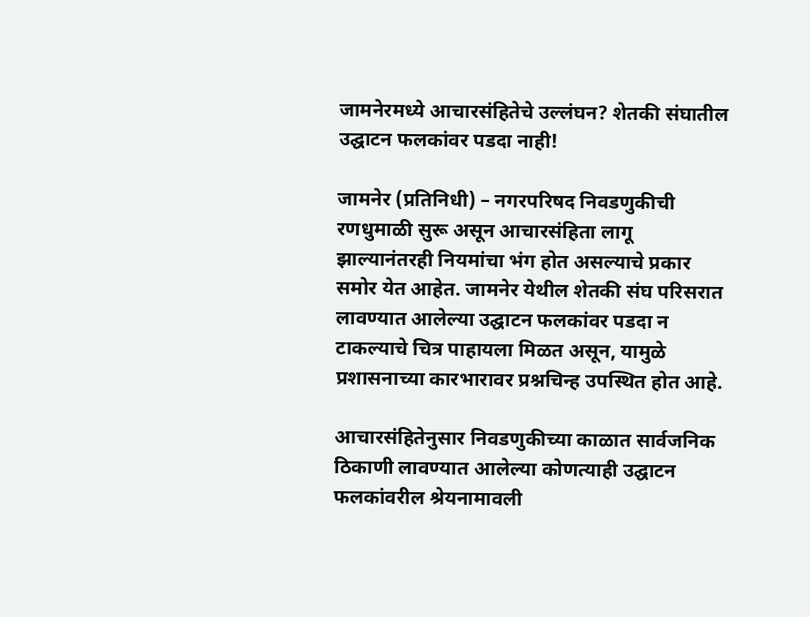जामनेरमध्ये आचारसंहितेचे उल्लंघन? शेतकी संघातील उद्घाटन फलकांवर पडदा नाही!

जामनेर (प्रतिनिधी) – नगरपरिषद निवडणुकीची रणधुमाळी सुरू असून आचारसंहिता लागू झाल्यानंतरही नियमांचा भंग होत असल्याचे प्रकार समोर येत आहेत. जामनेर येथील शेतकी संघ परिसरात लावण्यात आलेल्या उद्घाटन फलकांवर पडदा न टाकल्याचे चित्र पाहायला मिळत असून, यामुळे प्रशासनाच्या कारभारावर प्रश्नचिन्ह उपस्थित होत आहे.

आचारसंहितेनुसार निवडणुकीच्या काळात सार्वजनिक ठिकाणी लावण्यात आलेल्या कोणत्याही उद्घाटन फलकांवरील श्रेयनामावली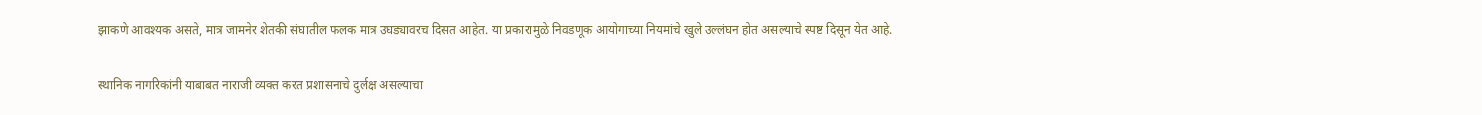झाकणे आवश्यक असते, मात्र जामनेर शेतकी संघातील फलक मात्र उघड्यावरच दिसत आहेत. या प्रकारामुळे निवडणूक आयोगाच्या नियमांचे खुले उल्लंघन होत असल्याचे स्पष्ट दिसून येत आहे.

स्थानिक नागरिकांनी याबाबत नाराजी व्यक्त करत प्रशासनाचे दुर्लक्ष असल्याचा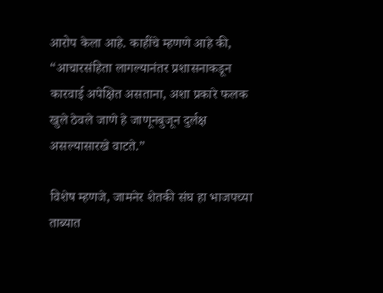आरोप केला आहे. काहींचे म्हणणे आहे की, “आचारसंहिता लागल्यानंतर प्रशासनाकडून कारवाई अपेक्षित असताना, अशा प्रकारे फलक खुले ठेवले जाणे हे जाणूनबुजून दुर्लक्ष असल्यासारखे वाटते.”

विशेष म्हणजे, जामनेर शेतकी संघ हा भाजपच्या ताब्यात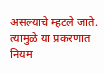असल्याचे म्हटले जाते. त्यामुळे या प्रकरणात नियम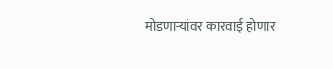मोडणाऱ्यांवर कारवाई होणार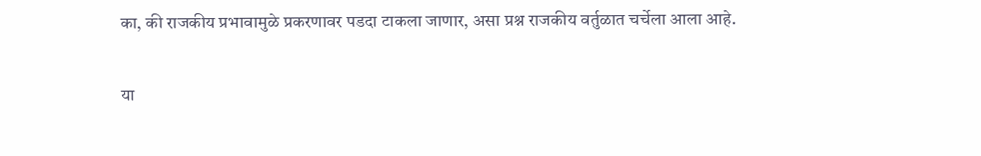का, की राजकीय प्रभावामुळे प्रकरणावर पडदा टाकला जाणार, असा प्रश्न राजकीय वर्तुळात चर्चेला आला आहे.

या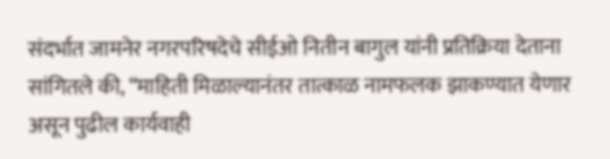संदर्भात जामनेर नगरपरिषदेचे सीईओ नितीन बागुल यांनी प्रतिक्रिया देताना सांगितले की, “माहिती मिळाल्यानंतर तात्काळ नामफलक झाकण्यात येणार असून पुढील कार्यवाही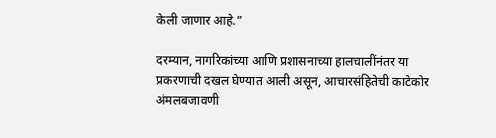केली जाणार आहे.”

दरम्यान, नागरिकांच्या आणि प्रशासनाच्या हालचालींनंतर या प्रकरणाची दखल घेण्यात आली असून, आचारसंहितेची काटेकोर अंमलबजावणी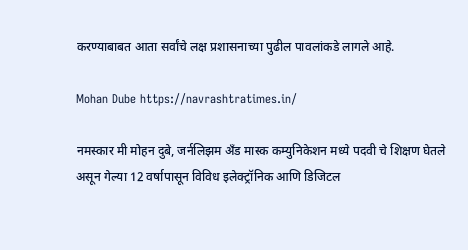करण्याबाबत आता सर्वांचे लक्ष प्रशासनाच्या पुढील पावलांकडे लागले आहे.

Mohan Dube https://navrashtratimes.in/

नमस्कार मी मोहन दुबे, जर्नलिझम अँड मास्क कम्युनिकेशन मध्ये पदवी चे शिक्षण घेतले असून गेल्या 12 वर्षापासून विविध इलेक्ट्रॉनिक आणि डिजिटल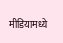मीडियामध्ये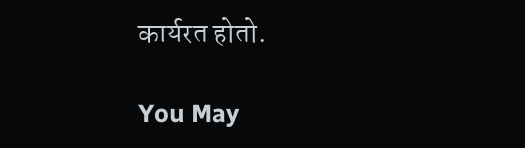कार्यरत होतो.

You May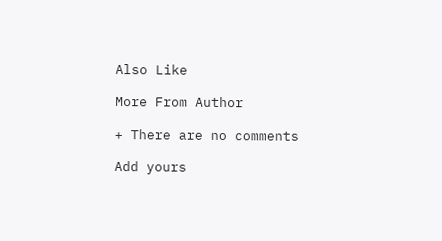Also Like

More From Author

+ There are no comments

Add yours